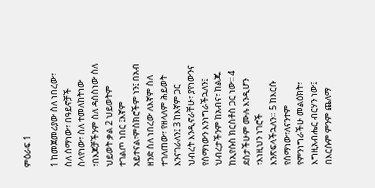ምዕራፍ 1

1 ከመጀመሪያው ስለ ነበረው፣ ስለ ሰማነው፣ በዓይኖቻች ስላየነው፣ ስለ ተመለከትነው ፣በእጆቻችንም ስለ ዳሰስነው ስለ ህይወት ቃል 2 ህይወትም ተገልጦ ነበር ፤እኛም አይተናል፣ምስክሮችም ነን፤ በአብ ዘንድ ስለ ነበረው ለእኛም ስለ ተገለጠው፣ የዘላለም ሕይወት እንናገራለን፤ 3 ከእኛም ጋር ህብረት እንዲኖራቸሁ፣ ያየነውንና የሰማነውን እንነግራችኋለን፤ ህብረታችንም ከአብና፣ ከልጁ ከኢየሱስ ክርስቶስ ጋር ነው፡፡ 4 ደስታችሁም ሙሉ እንዲሆን ፣እነዚህን ነገሮች እንጽፍላችኋለን። 5 ከእርሱ የሰማነው፣ለናንተም የምንነግራችሁ መልዕክት፣ እግዚአብሔር ብርሃን ነው፤ በእርሱም ምንም ጨለማ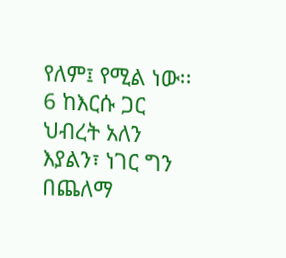የለም፤ የሚል ነው፡፡ 6 ከእርሱ ጋር ህብረት አለን እያልን፣ ነገር ግን በጨለማ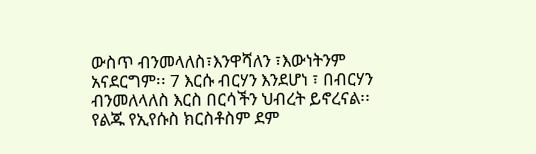ውስጥ ብንመላለስ፣እንዋሻለን ፣እውነትንም አናደርግም፡፡ 7 እርሱ ብርሃን እንደሆነ ፣ በብርሃን ብንመለላለስ እርስ በርሳችን ህብረት ይኖረናል፡፡የልጁ የኢየሱስ ክርስቶስም ደም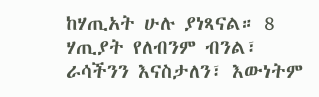ከሃጢአት ሁሉ ያነጻናል። 8 ሃጢያት የለብንም ብንል፣ ራሳችንን እናስታለን፣ እውነትም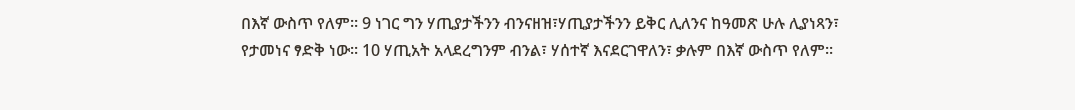በእኛ ውስጥ የለም። 9 ነገር ግን ሃጢያታችንን ብንናዘዝ፣ሃጢያታችንን ይቅር ሊለንና ከዓመጽ ሁሉ ሊያነጻን፣ የታመነና ፃድቅ ነው፡፡ 10 ሃጢአት አላደረግንም ብንል፣ ሃሰተኛ እናደርገዋለን፣ ቃሉም በእኛ ውስጥ የለም፡፡